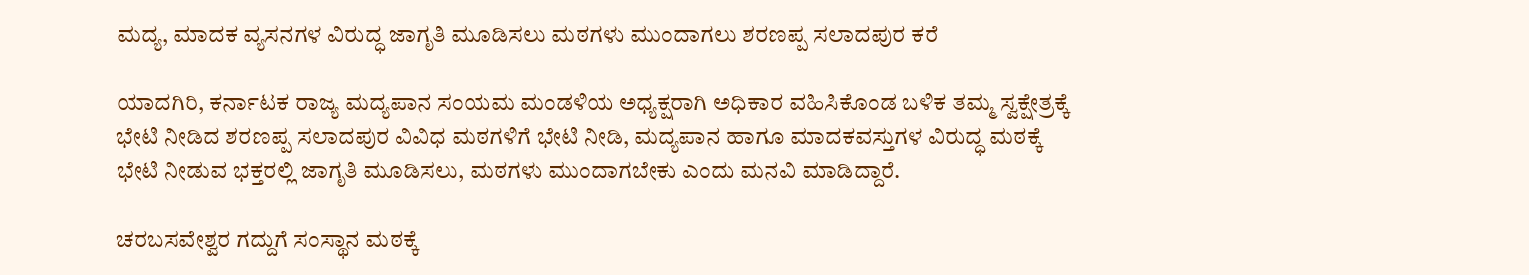ಮದ್ಯ, ಮಾದಕ ವ್ಯಸನಗಳ ವಿರುದ್ಧ ಜಾಗೃತಿ ಮೂಡಿಸಲು ಮಠಗಳು ಮುಂದಾಗಲು ಶರಣಪ್ಪ ಸಲಾದಪುರ ಕರೆ

ಯಾದಗಿರಿ, ಕರ್ನಾಟಕ ರಾಜ್ಯ ಮದ್ಯಪಾನ ಸಂಯಮ ಮಂಡಳಿಯ ಅಧ್ಯಕ್ಷರಾಗಿ ಅಧಿಕಾರ ವಹಿಸಿಕೊಂಡ ಬಳಿಕ ತಮ್ಮ ಸ್ವಕ್ಷೇತ್ರಕ್ಕೆ ಭೇಟಿ ನೀಡಿದ ಶರಣಪ್ಪ ಸಲಾದಪುರ ವಿವಿಧ ಮಠಗಳಿಗೆ ಭೇಟಿ ನೀಡಿ, ಮದ್ಯಪಾನ ಹಾಗೂ ಮಾದಕವಸ್ತುಗಳ ವಿರುದ್ಧ ಮಠಕ್ಕೆ ಭೇಟಿ ನೀಡುವ ಭಕ್ತರಲ್ಲಿ ಜಾಗೃತಿ ಮೂಡಿಸಲು, ಮಠಗಳು ಮುಂದಾಗಬೇಕು ಎಂದು ಮನವಿ ಮಾಡಿದ್ದಾರೆ.

ಚರಬಸವೇಶ್ವರ ಗದ್ದುಗೆ ಸಂಸ್ಥಾನ ಮಠಕ್ಕೆ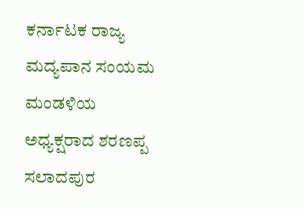ಕರ್ನಾಟಕ ರಾಜ್ಯ ಮದ್ಯಪಾನ ಸಂಯಮ ಮಂಡಳಿಯ ಅಧ್ಯಕ್ಷರಾದ ಶರಣಪ್ಪ ಸಲಾದಪುರ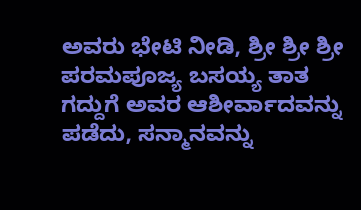ಅವರು ಭೇಟಿ ನೀಡಿ, ಶ್ರೀ ಶ್ರೀ ಶ್ರೀ ಪರಮಪೂಜ್ಯ ಬಸಯ್ಯ ತಾತ ಗದ್ದುಗೆ ಅವರ ಆಶೀರ್ವಾದವನ್ನು ಪಡೆದು, ಸನ್ಮಾನವನ್ನು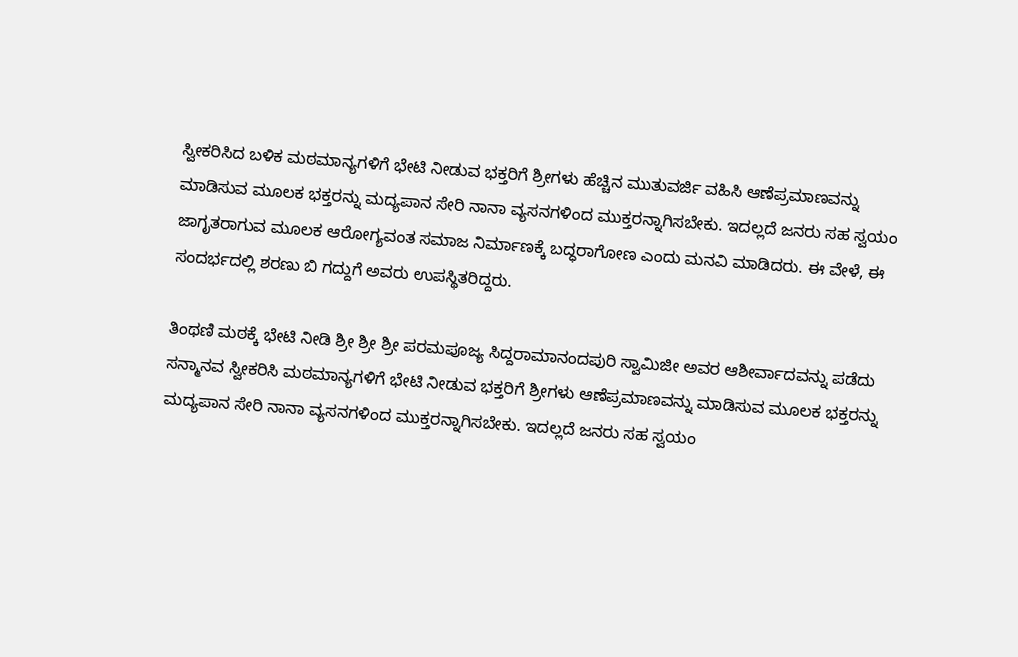ಸ್ವೀಕರಿಸಿದ ಬಳಿಕ ಮಠಮಾನ್ಯಗಳಿಗೆ ಭೇಟಿ ನೀಡುವ ಭಕ್ತರಿಗೆ ಶ್ರೀಗಳು ಹೆಚ್ಚಿನ ಮುತುವರ್ಜಿ ವಹಿಸಿ ಆಣೆಪ್ರಮಾಣವನ್ನು ಮಾಡಿಸುವ‌ ಮೂಲಕ ಭಕ್ತರನ್ನು ಮದ್ಯಪಾನ ಸೇರಿ ನಾನಾ ವ್ಯಸನಗಳಿಂದ ಮುಕ್ತರನ್ನಾಗಿಸಬೇಕು. ಇದಲ್ಲದೆ ಜನರು ಸಹ ಸ್ವಯಂ ಜಾಗೃತರಾಗುವ ಮೂಲಕ ಆರೋಗ್ಯವಂತ ಸಮಾಜ ನಿರ್ಮಾಣಕ್ಕೆ ಬದ್ಧರಾಗೋಣ ಎಂದು ಮನವಿ ಮಾಡಿದರು. ಈ ವೇಳೆ, ಈ ಸಂದರ್ಭದಲ್ಲಿ ಶರಣು ಬಿ ಗದ್ದುಗೆ ಅವರು ಉಪಸ್ಥಿತರಿದ್ದರು.

ತಿಂಥಣಿ ಮಠಕ್ಕೆ ಭೇಟಿ ನೀಡಿ ಶ್ರೀ ಶ್ರೀ ಶ್ರೀ ಪರಮಪೂಜ್ಯ ಸಿದ್ದರಾಮಾನಂದಪುರಿ ಸ್ವಾಮಿಜೀ ಅವರ ಆಶೀರ್ವಾದವನ್ನು ಪಡೆದು ಸನ್ಮಾನವ ಸ್ವೀಕರಿಸಿ ಮಠಮಾನ್ಯಗಳಿಗೆ ಭೇಟಿ ನೀಡುವ ಭಕ್ತರಿಗೆ ಶ್ರೀಗಳು ಆಣೆಪ್ರಮಾಣವನ್ನು ಮಾಡಿಸುವ‌ ಮೂಲಕ ಭಕ್ತರನ್ನು ಮದ್ಯಪಾನ ಸೇರಿ ನಾನಾ ವ್ಯಸನಗಳಿಂದ ಮುಕ್ತರನ್ನಾಗಿಸಬೇಕು. ಇದಲ್ಲದೆ ಜನರು ಸಹ ಸ್ವಯಂ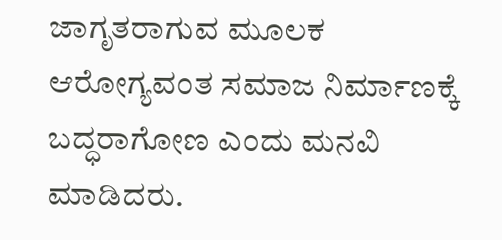ಜಾಗೃತರಾಗುವ ಮೂಲಕ ಆರೋಗ್ಯವಂತ ಸಮಾಜ ನಿರ್ಮಾಣಕ್ಕೆ ಬದ್ಧರಾಗೋಣ ಎಂದು ಮನವಿ ಮಾಡಿದರು.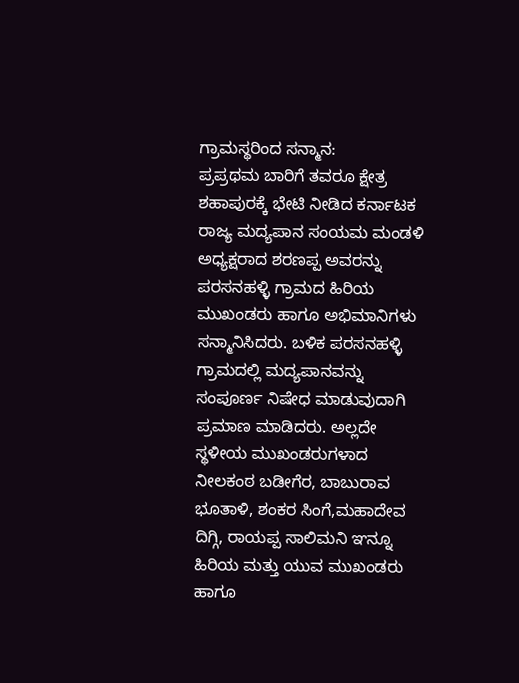ಗ್ರಾಮಸ್ಥರಿಂದ ಸನ್ಮಾನ:
ಪ್ರಪ್ರಥಮ ಬಾರಿಗೆ ತವರೂ ಕ್ಷೇತ್ರ ಶಹಾಪುರಕ್ಕೆ ಭೇಟಿ ನೀಡಿದ ಕರ್ನಾಟಕ ರಾಜ್ಯ ‌ಮದ್ಯಪಾನ ಸಂಯಮ ಮಂಡಳಿ ಅಧ್ಯಕ್ಷರಾದ ಶರಣಪ್ಪ ಅವರನ್ನು ಪರಸನಹಳ್ಳಿ ಗ್ರಾಮದ ಹಿರಿಯ ಮುಖಂಡರು ಹಾಗೂ ಅಭಿಮಾನಿಗಳು ಸನ್ಮಾನಿಸಿದರು. ಬಳಿಕ ಪರಸನಹಳ್ಳಿ ಗ್ರಾಮದಲ್ಲಿ ಮದ್ಯಪಾನವನ್ನು ಸಂಪೂರ್ಣ ನಿಷೇಧ ಮಾಡುವುದಾಗಿ ಪ್ರಮಾಣ ಮಾಡಿದರು. ಅಲ್ಲದೇ ಸ್ಥಳೀಯ ಮುಖಂಡರುಗಳಾದ ನೀಲಕಂಠ ಬಡೀಗೆರ, ಬಾಬುರಾವ ಭೂತಾಳಿ, ಶಂಕರ ಸಿಂಗೆ,ಮಹಾದೇವ ದಿಗ್ಗಿ, ರಾಯಪ್ಪ ಸಾಲಿಮನಿ ಞನ್ನೂ ಹಿರಿಯ ಮತ್ತು ಯುವ ಮುಖಂಡರು ಹಾಗೂ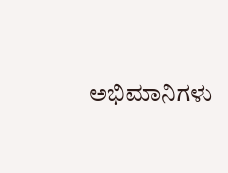ಅಭಿಮಾನಿಗಳು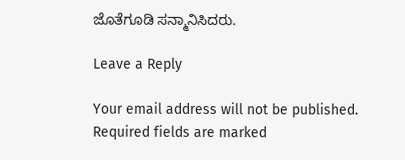ಜೊತೆಗೂಡಿ ಸನ್ಮಾನಿಸಿದರು.

Leave a Reply

Your email address will not be published. Required fields are marked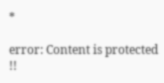*

error: Content is protected !!